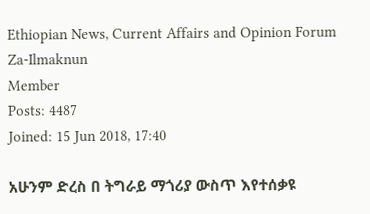Ethiopian News, Current Affairs and Opinion Forum
Za-Ilmaknun
Member
Posts: 4487
Joined: 15 Jun 2018, 17:40

አሁንም ድረስ በ ትግራይ ማጎሪያ ውስጥ እየተሰቃዩ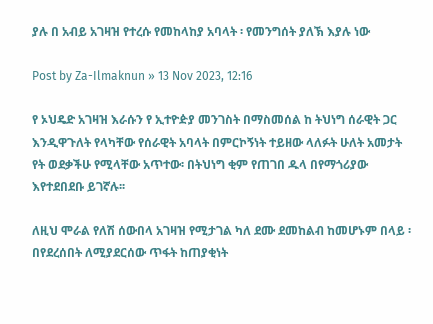ያሉ በ አብይ አገዛዝ የተረሱ የመከላከያ አባላት ፡ የመንግሰት ያለኽ እያሉ ነው

Post by Za-Ilmaknun » 13 Nov 2023, 12:16

የ ኦህዴድ አገዛዝ እራሱን የ ኢተዮዽያ መንገስት በማስመሰል ከ ትህነግ ሰራዊት ጋር እንዲዋጉለት የላካቸው የሰራዊት አባላት በምርኮኝነት ተይዘው ላለፉት ሁለት አመታት የት ወደቃችሁ የሚላቸው አጥተው፡ በትህነግ ቂም የጠገበ ዱላ በየማጎሪያው እየተደበደቡ ይገኛሉ፡፡

ለዚህ ሞራል የለሽ ሰውበላ አገዛዝ የሚታገል ካለ ደሙ ደመከልብ ከመሆኑም በላይ ፡ በየደረሰበት ለሚያደርሰው ጥፋት ከጠያቂነት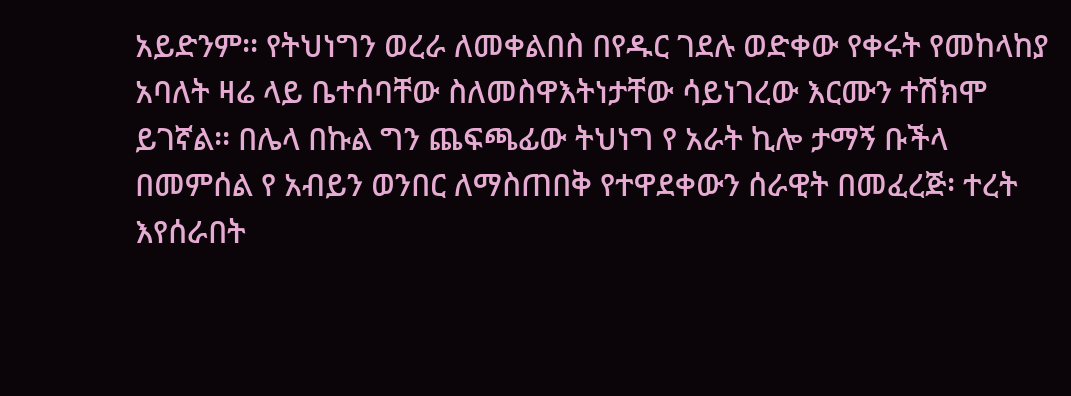አይድንም፡፡ የትህነግን ወረራ ለመቀልበስ በየዱር ገደሉ ወድቀው የቀሩት የመከላከያ አባለት ዛሬ ላይ ቤተሰባቸው ስለመስዋእትነታቸው ሳይነገረው እርሙን ተሽክሞ ይገኛል፡፡ በሌላ በኩል ግን ጨፍጫፊው ትህነግ የ አራት ኪሎ ታማኝ ቡችላ በመምሰል የ አብይን ወንበር ለማስጠበቅ የተዋደቀውን ሰራዊት በመፈረጅ፡ ተረት እየሰራበት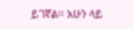ይገኛል፡፡ አሁን ላይ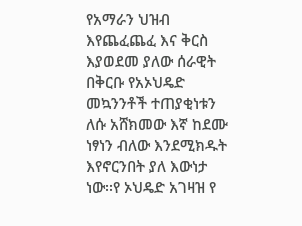የአማራን ህዝብ እየጨፈጨፈ እና ቅርስ እያወደመ ያለው ሰራዊት በቅርቡ የአኦህዴድ መኳንንቶች ተጠያቂነቱን ለሱ አሸክመው እኛ ከደሙ ነፃነን ብለው እንደሚክዱት እየኖርንበት ያለ እውነታ ነው፡፡የ ኦህዴድ አገዛዝ የ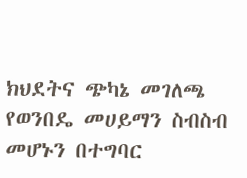ክህደትና ጭካኔ መገለጫ የወንበዴ መሀይማን ስብስብ መሆኑን በተግባር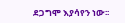ደጋግሞ እያሳየን ነው፡፡